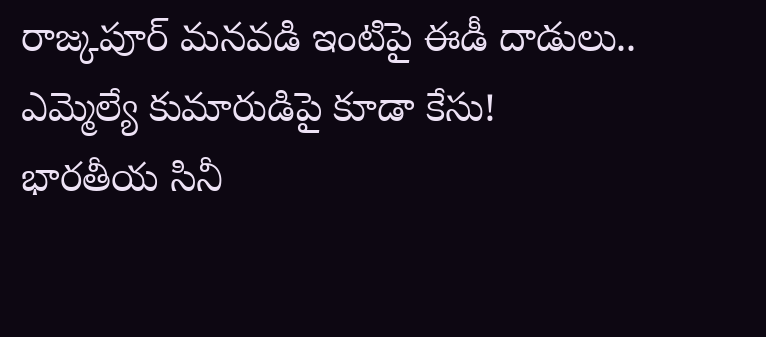రాజ్కపూర్ మనవడి ఇంటిపై ఈడీ దాడులు.. ఎమ్మెల్యే కుమారుడిపై కూడా కేసు!
భారతీయ సినీ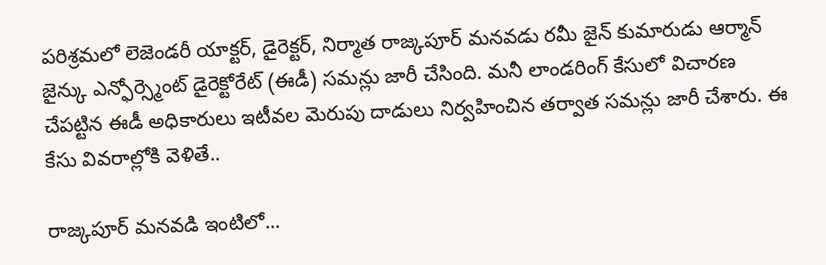పరిశ్రమలో లెజెండరీ యాక్టర్, డైరెక్టర్, నిర్మాత రాజ్కపూర్ మనవడు రమీ జైన్ కుమారుడు ఆర్మాన్ జైన్కు ఎన్ఫోర్స్మెంట్ డైరెక్టోరేట్ (ఈడీ) సమన్లు జారీ చేసింది. మనీ లాండరింగ్ కేసులో విచారణ చేపట్టిన ఈడీ అధికారులు ఇటీవల మెరుపు దాడులు నిర్వహించిన తర్వాత సమన్లు జారీ చేశారు. ఈ కేసు వివరాల్లోకి వెళితే..

రాజ్కపూర్ మనవడి ఇంటిలో...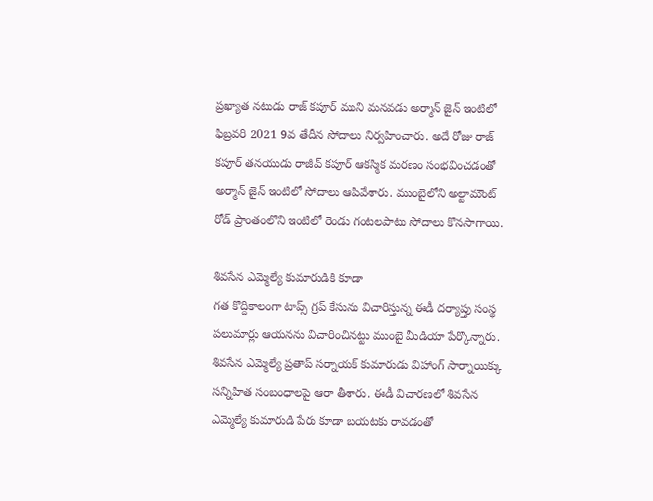ప్రఖ్యాత నటుడు రాజ్ కపూర్ ముని మనవడు అర్మాన్ జైన్ ఇంటిలో ఫిబ్రవరి 2021 9వ తేదీన సోదాలు నిర్వహించారు. అదే రోజు రాజ్ కపూర్ తనయుడు రాజీవ్ కపూర్ ఆకస్మిక మరణం సంభవించడంతో అర్మాన్ జైన్ ఇంటిలో సోదాలు ఆపివేశారు. ముంబైలోని అల్టామౌంట్ రోడ్ ప్రాంతంలొని ఇంటిలో రెండు గంటలపాటు సోదాలు కొనసాగాయి.

శివసేన ఎమ్మెల్యే కుమారుడికి కూడా
గత కొద్దికాలంగా టాప్స్ గ్రప్ కేసును విచారిస్తున్న ఈడీ దర్యాప్తు సంస్థ పలుమార్లు ఆయనను విచారించినట్టు ముంబై మీడియా పేర్కొన్నారు. శివసేన ఎమ్మెల్యే ప్రతాప్ సర్నాయక్ కుమారుడు విహాంగ్ సార్నాయిక్కు సన్నిహిత సంబంధాలపై ఆరా తీశారు. ఈడీ విచారణలో శివసేన ఎమ్మెల్యే కుమారుడి పేరు కూడా బయటకు రావడంతో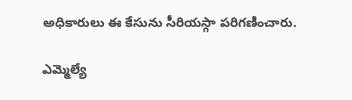అధికారులు ఈ కేసును సీరియస్గా పరిగణించారు.

ఎమ్మెల్యే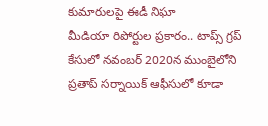కుమారులపై ఈడీ నిఘా
మీడియా రిపోర్టుల ప్రకారం.. టాప్స్ గ్రప్ కేసులో నవంబర్ 2020న ముంబైలోని ప్రతాప్ సర్నాయిక్ ఆఫీసులో కూడా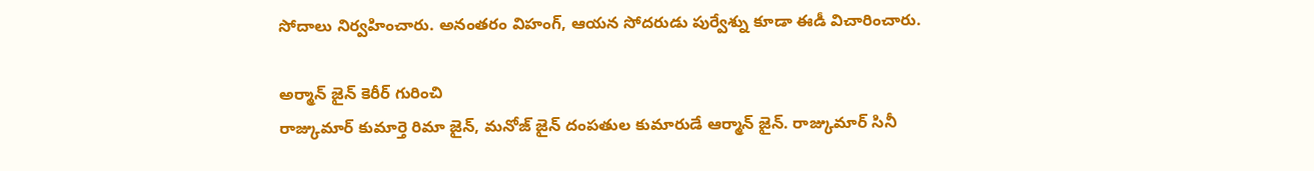సోదాలు నిర్వహించారు. అనంతరం విహంగ్, ఆయన సోదరుడు పుర్వేశ్ను కూడా ఈడీ విచారించారు.

అర్మాన్ జైన్ కెరీర్ గురించి
రాజ్కుమార్ కుమార్తె రిమా జైన్, మనోజ్ జైన్ దంపతుల కుమారుడే ఆర్మాన్ జైన్. రాజ్కుమార్ సినీ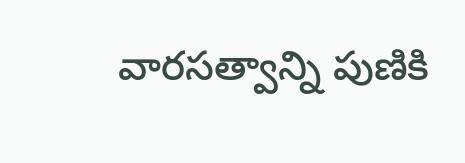వారసత్వాన్ని పుణికి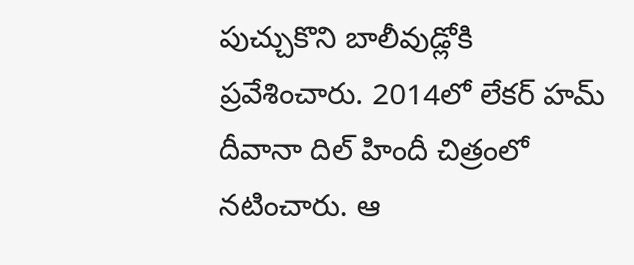పుచ్చుకొని బాలీవుడ్లోకి ప్రవేశించారు. 2014లో లేకర్ హమ్ దీవానా దిల్ హిందీ చిత్రంలో నటించారు. ఆ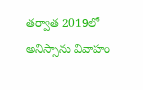తర్వాత 2019లో అనిస్సాను వివాహం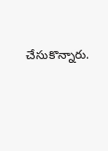చేసుకొన్నారు.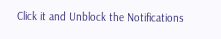Click it and Unblock the Notifications